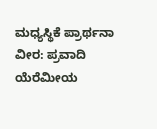ಮಧ್ಯಸ್ಥಿಕೆ ಪ್ರಾರ್ಥನಾ ವೀರ: ಪ್ರವಾದಿ ಯೆರೆಮೀಯ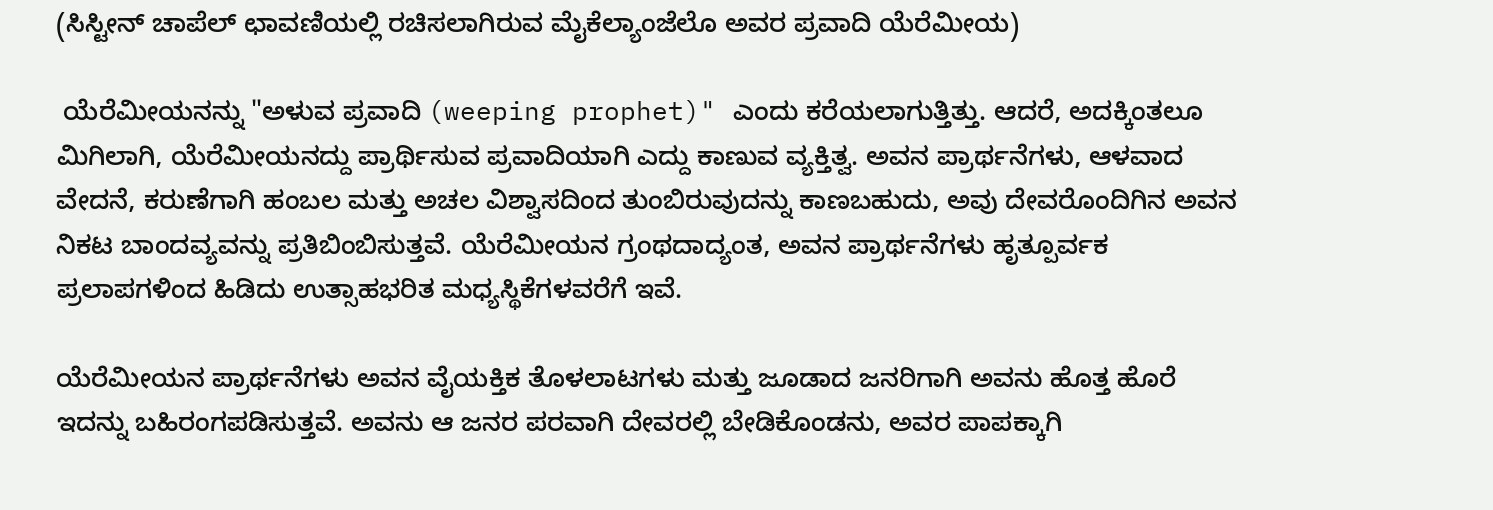(ಸಿಸ್ಟೀನ್ ಚಾಪೆಲ್ ಛಾವಣಿಯಲ್ಲಿ ರಚಿಸಲಾಗಿರುವ ಮೈಕೆಲ್ಯಾಂಜೆಲೊ ಅವರ ಪ್ರವಾದಿ ಯೆರೆಮೀಯ)

 ಯೆರೆಮೀಯನನ್ನು "ಅಳುವ ಪ್ರವಾದಿ (weeping prophet)" ಎಂದು ಕರೆಯಲಾಗುತ್ತಿತ್ತು. ಆದರೆ, ಅದಕ್ಕಿಂತಲೂ ಮಿಗಿಲಾಗಿ, ಯೆರೆಮೀಯನದ್ದು ಪ್ರಾರ್ಥಿಸುವ ಪ್ರವಾದಿಯಾಗಿ ಎದ್ದು ಕಾಣುವ ವ್ಯಕ್ತಿತ್ವ. ಅವನ ಪ್ರಾರ್ಥನೆಗಳು, ಆಳವಾದ ವೇದನೆ, ಕರುಣೆಗಾಗಿ ಹಂಬಲ ಮತ್ತು ಅಚಲ ವಿಶ್ವಾಸದಿಂದ ತುಂಬಿರುವುದನ್ನು ಕಾಣಬಹುದು, ಅವು ದೇವರೊಂದಿಗಿನ ಅವನ ನಿಕಟ ಬಾಂದವ್ಯವನ್ನು ಪ್ರತಿಬಿಂಬಿಸುತ್ತವೆ. ಯೆರೆಮೀಯನ ಗ್ರಂಥದಾದ್ಯಂತ, ಅವನ ಪ್ರಾರ್ಥನೆಗಳು ಹೃತ್ಪೂರ್ವಕ ಪ್ರಲಾಪಗಳಿಂದ ಹಿಡಿದು ಉತ್ಸಾಹಭರಿತ ಮಧ್ಯಸ್ಥಿಕೆಗಳವರೆಗೆ ಇವೆ.

ಯೆರೆಮೀಯನ ಪ್ರಾರ್ಥನೆಗಳು ಅವನ ವೈಯಕ್ತಿಕ ತೊಳಲಾಟಗಳು ಮತ್ತು ಜೂಡಾದ ಜನರಿಗಾಗಿ ಅವನು ಹೊತ್ತ ಹೊರೆ ಇದನ್ನು ಬಹಿರಂಗಪಡಿಸುತ್ತವೆ. ಅವನು ಆ ಜನರ ಪರವಾಗಿ ದೇವರಲ್ಲಿ ಬೇಡಿಕೊಂಡನು, ಅವರ ಪಾಪಕ್ಕಾಗಿ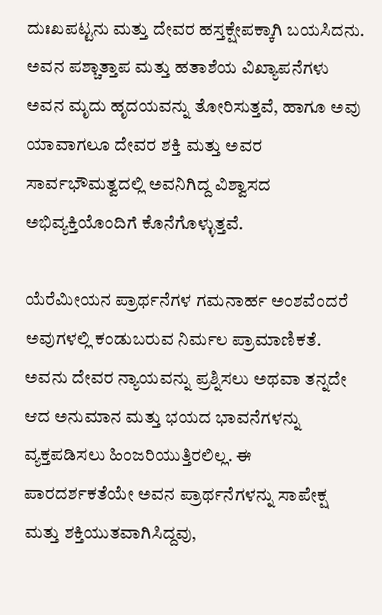ದುಃಖಪಟ್ಟನು ಮತ್ತು ದೇವರ ಹಸ್ತಕ್ಷೇಪಕ್ಕಾಗಿ ಬಯಸಿದನು. ಅವನ ಪಶ್ಚಾತ್ತಾಪ ಮತ್ತು ಹತಾಶೆಯ ವಿಖ್ಯಾಪನೆಗಳು ಅವನ ಮೃದು ಹೃದಯವನ್ನು ತೋರಿಸುತ್ತವೆ, ಹಾಗೂ ಅವು ಯಾವಾಗಲೂ ದೇವರ ಶಕ್ತಿ ಮತ್ತು ಅವರ ಸಾರ್ವಭೌಮತ್ವದಲ್ಲಿ ಅವನಿಗಿದ್ದ ವಿಶ್ವಾಸದ ಅಭಿವ್ಯಕ್ತಿಯೊಂದಿಗೆ ಕೊನೆಗೊಳ್ಳುತ್ತವೆ.

ಯೆರೆಮೀಯನ ಪ್ರಾರ್ಥನೆಗಳ ಗಮನಾರ್ಹ ಅಂಶವೆಂದರೆ ಅವುಗಳಲ್ಲಿ ಕಂಡುಬರುವ ನಿರ್ಮಲ ಪ್ರಾಮಾಣಿಕತೆ. ಅವನು ದೇವರ ನ್ಯಾಯವನ್ನು ಪ್ರಶ್ನಿಸಲು ಅಥವಾ ತನ್ನದೇ ಆದ ಅನುಮಾನ ಮತ್ತು ಭಯದ ಭಾವನೆಗಳನ್ನು ವ್ಯಕ್ತಪಡಿಸಲು ಹಿಂಜರಿಯುತ್ತಿರಲಿಲ್ಲ. ಈ ಪಾರದರ್ಶಕತೆಯೇ ಅವನ ಪ್ರಾರ್ಥನೆಗಳನ್ನು ಸಾಪೇಕ್ಷ ಮತ್ತು ಶಕ್ತಿಯುತವಾಗಿಸಿದ್ದವು,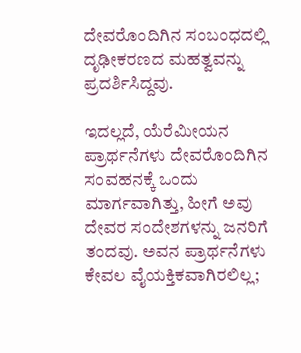ದೇವರೊಂದಿಗಿನ ಸಂಬಂಧದಲ್ಲಿ ದೃಢೀಕರಣದ ಮಹತ್ವವನ್ನು ಪ್ರದರ್ಶಿಸಿದ್ದವು.

ಇದಲ್ಲದೆ, ಯೆರೆಮೀಯನ ಪ್ರಾರ್ಥನೆಗಳು ದೇವರೊಂದಿಗಿನ ಸಂವಹನಕ್ಕೆ ಒಂದು ಮಾರ್ಗವಾಗಿತ್ತು, ಹೀಗೆ ಅವು ದೇವರ ಸಂದೇಶಗಳನ್ನು ಜನರಿಗೆ ತಂದವು. ಅವನ ಪ್ರಾರ್ಥನೆಗಳು ಕೇವಲ ವೈಯಕ್ತಿಕವಾಗಿರಲಿಲ್ಲ;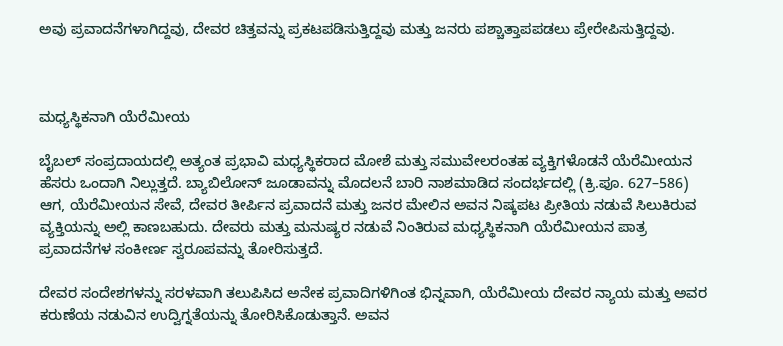ಅವು ಪ್ರವಾದನೆಗಳಾಗಿದ್ದವು, ದೇವರ ಚಿತ್ತವನ್ನು ಪ್ರಕಟಪಡಿಸುತ್ತಿದ್ದವು ಮತ್ತು ಜನರು ಪಶ್ಚಾತ್ತಾಪಪಡಲು ಪ್ರೇರೇಪಿಸುತ್ತಿದ್ದವು.



ಮಧ್ಯಸ್ಥಿಕನಾಗಿ ಯೆರೆಮೀಯ

ಬೈಬಲ್ ಸಂಪ್ರದಾಯದಲ್ಲಿ ಅತ್ಯಂತ ಪ್ರಭಾವಿ ಮಧ್ಯಸ್ಥಿಕರಾದ ಮೋಶೆ ಮತ್ತು ಸಮುವೇಲರಂತಹ ವ್ಯಕ್ತಿಗಳೊಡನೆ ಯೆರೆಮೀಯನ ಹೆಸರು ಒಂದಾಗಿ ನಿಲ್ಲುತ್ತದೆ. ಬ್ಯಾಬಿಲೋನ್‌ ಜೂಡಾವನ್ನು ಮೊದಲನೆ ಬಾರಿ ನಾಶಮಾಡಿದ ಸಂದರ್ಭದಲ್ಲಿ (ಕ್ರಿ.ಪೂ. 627–586) ಆಗ, ಯೆರೆಮೀಯನ ಸೇವೆ, ದೇವರ ತೀರ್ಪಿನ ಪ್ರವಾದನೆ ಮತ್ತು ಜನರ ಮೇಲಿನ ಅವನ ನಿಷ್ಕಪಟ ಪ್ರೀತಿಯ ನಡುವೆ ಸಿಲುಕಿರುವ ವ್ಯಕ್ತಿಯನ್ನು ಅಲ್ಲಿ ಕಾಣಬಹುದು. ದೇವರು ಮತ್ತು ಮನುಷ್ಯರ ನಡುವೆ ನಿಂತಿರುವ ಮಧ್ಯಸ್ಥಿಕನಾಗಿ ಯೆರೆಮೀಯನ ಪಾತ್ರ ಪ್ರವಾದನೆಗಳ ಸಂಕೀರ್ಣ ಸ್ವರೂಪವನ್ನು ತೋರಿಸುತ್ತದೆ.

ದೇವರ ಸಂದೇಶಗಳನ್ನು ಸರಳವಾಗಿ ತಲುಪಿಸಿದ ಅನೇಕ ಪ್ರವಾದಿಗಳಿಗಿಂತ ಭಿನ್ನವಾಗಿ, ಯೆರೆಮೀಯ ದೇವರ ನ್ಯಾಯ ಮತ್ತು ಅವರ ಕರುಣೆಯ ನಡುವಿನ ಉದ್ವಿಗ್ನತೆಯನ್ನು ತೋರಿಸಿಕೊಡುತ್ತಾನೆ. ಅವನ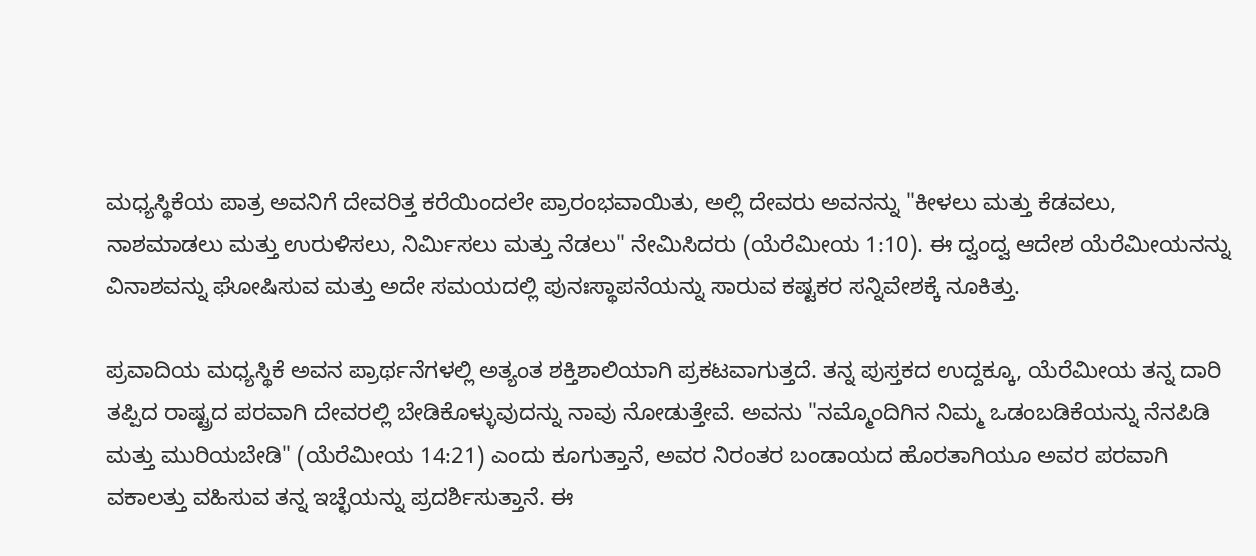ಮಧ್ಯಸ್ಥಿಕೆಯ ಪಾತ್ರ ಅವನಿಗೆ ದೇವರಿತ್ತ ಕರೆಯಿಂದಲೇ ಪ್ರಾರಂಭವಾಯಿತು, ಅಲ್ಲಿ ದೇವರು ಅವನನ್ನು "ಕೀಳಲು ಮತ್ತು ಕೆಡವಲು, ನಾಶಮಾಡಲು ಮತ್ತು ಉರುಳಿಸಲು, ನಿರ್ಮಿಸಲು ಮತ್ತು ನೆಡಲು" ನೇಮಿಸಿದರು (ಯೆರೆಮೀಯ 1:10). ಈ ದ್ವಂದ್ವ ಆದೇಶ ಯೆರೆಮೀಯನನ್ನು ವಿನಾಶವನ್ನು ಘೋಷಿಸುವ ಮತ್ತು ಅದೇ ಸಮಯದಲ್ಲಿ ಪುನಃಸ್ಥಾಪನೆಯನ್ನು ಸಾರುವ ಕಷ್ಟಕರ ಸನ್ನಿವೇಶಕ್ಕೆ ನೂಕಿತ್ತು.

ಪ್ರವಾದಿಯ ಮಧ್ಯಸ್ಥಿಕೆ ಅವನ ಪ್ರಾರ್ಥನೆಗಳಲ್ಲಿ ಅತ್ಯಂತ ಶಕ್ತಿಶಾಲಿಯಾಗಿ ಪ್ರಕಟವಾಗುತ್ತದೆ. ತನ್ನ ಪುಸ್ತಕದ ಉದ್ದಕ್ಕೂ, ಯೆರೆಮೀಯ ತನ್ನ ದಾರಿ ತಪ್ಪಿದ ರಾಷ್ಟ್ರದ ಪರವಾಗಿ ದೇವರಲ್ಲಿ ಬೇಡಿಕೊಳ್ಳುವುದನ್ನು ನಾವು ನೋಡುತ್ತೇವೆ. ಅವನು "ನಮ್ಮೊಂದಿಗಿನ ನಿಮ್ಮ ಒಡಂಬಡಿಕೆಯನ್ನು ನೆನಪಿಡಿ ಮತ್ತು ಮುರಿಯಬೇಡಿ" (ಯೆರೆಮೀಯ 14:21) ಎಂದು ಕೂಗುತ್ತಾನೆ, ಅವರ ನಿರಂತರ ಬಂಡಾಯದ ಹೊರತಾಗಿಯೂ ಅವರ ಪರವಾಗಿ ವಕಾಲತ್ತು ವಹಿಸುವ ತನ್ನ ಇಚ್ಛೆಯನ್ನು ಪ್ರದರ್ಶಿಸುತ್ತಾನೆ. ಈ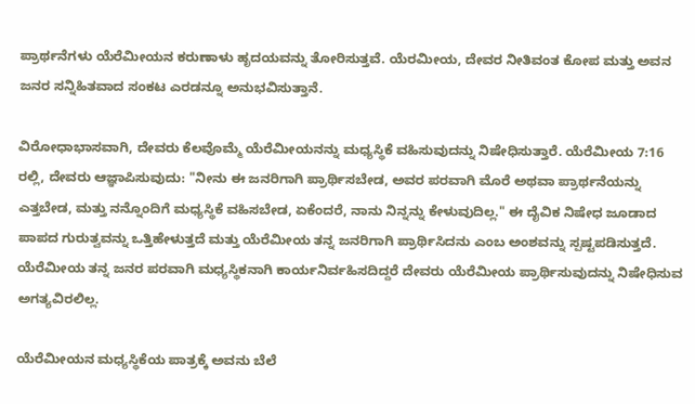ಪ್ರಾರ್ಥನೆಗಳು ಯೆರೆಮೀಯನ ಕರುಣಾಳು ಹೃದಯವನ್ನು ತೋರಿಸುತ್ತವೆ. ಯೆರಮೀಯ, ದೇವರ ನೀತಿವಂತ ಕೋಪ ಮತ್ತು ಅವನ ಜನರ ಸನ್ನಿಹಿತವಾದ ಸಂಕಟ ಎರಡನ್ನೂ ಅನುಭವಿಸುತ್ತಾನೆ.

ವಿರೋಧಾಭಾಸವಾಗಿ, ದೇವರು ಕೆಲವೊಮ್ಮೆ ಯೆರೆಮೀಯನನ್ನು ಮಧ್ಯಸ್ಥಿಕೆ ವಹಿಸುವುದನ್ನು ನಿಷೇಧಿಸುತ್ತಾರೆ. ಯೆರೆಮೀಯ 7:16 ರಲ್ಲಿ, ದೇವರು ಆಜ್ಞಾಪಿಸುವುದು: "ನೀನು ಈ ಜನರಿಗಾಗಿ ಪ್ರಾರ್ಥಿಸಬೇಡ, ಅವರ ಪರವಾಗಿ ಮೊರೆ ಅಥವಾ ಪ್ರಾರ್ಥನೆಯನ್ನು ಎತ್ತಬೇಡ, ಮತ್ತು ನನ್ನೊಂದಿಗೆ ಮಧ್ಯಸ್ಥಿಕೆ ವಹಿಸಬೇಡ, ಏಕೆಂದರೆ, ನಾನು ನಿನ್ನನ್ನು ಕೇಳುವುದಿಲ್ಲ." ಈ ದೈವಿಕ ನಿಷೇಧ ಜೂಡಾದ ಪಾಪದ ಗುರುತ್ವವನ್ನು ಒತ್ತಿಹೇಳುತ್ತದೆ ಮತ್ತು ಯೆರೆಮೀಯ ತನ್ನ ಜನರಿಗಾಗಿ ಪ್ರಾರ್ಥಿಸಿದನು ಎಂಬ ಅಂಶವನ್ನು ಸ್ಪಷ್ಟಪಡಿಸುತ್ತದೆ. ಯೆರೆಮೀಯ ತನ್ನ ಜನರ ಪರವಾಗಿ ಮಧ್ಯಸ್ಥಿಕನಾಗಿ ಕಾರ್ಯನಿರ್ವಹಿಸದಿದ್ದರೆ ದೇವರು ಯೆರೆಮೀಯ ಪ್ರಾರ್ಥಿಸುವುದನ್ನು ನಿಷೇಧಿಸುವ ಅಗತ್ಯವಿರಲಿಲ್ಲ.

ಯೆರೆಮೀಯನ ಮಧ್ಯಸ್ಥಿಕೆಯ ಪಾತ್ರಕ್ಕೆ ಅವನು ಬೆಲೆ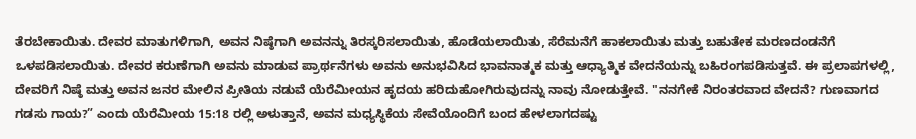ತೆರಬೇಕಾಯಿತು. ದೇವರ ಮಾತುಗಳಿಗಾಗಿ, ಅವನ ನಿಷ್ಠೆಗಾಗಿ ಅವನನ್ನು ತಿರಸ್ಕರಿಸಲಾಯಿತು, ಹೊಡೆಯಲಾಯಿತು, ಸೆರೆಮನೆಗೆ ಹಾಕಲಾಯಿತು ಮತ್ತು ಬಹುತೇಕ ಮರಣದಂಡನೆಗೆ ಒಳಪಡಿಸಲಾಯಿತು. ದೇವರ ಕರುಣೆಗಾಗಿ ಅವನು ಮಾಡುವ ಪ್ರಾರ್ಥನೆಗಳು ಅವನು ಅನುಭವಿಸಿದ ಭಾವನಾತ್ಮಕ ಮತ್ತು ಆಧ್ಯಾತ್ಮಿಕ ವೇದನೆಯನ್ನು ಬಹಿರಂಗಪಡಿಸುತ್ತವೆ. ಈ ಪ್ರಲಾಪಗಳಲ್ಲಿ, ದೇವರಿಗೆ ನಿಷ್ಠೆ ಮತ್ತು ಅವನ ಜನರ ಮೇಲಿನ ಪ್ರೀತಿಯ ನಡುವೆ ಯೆರೆಮೀಯನ ಹೃದಯ ಹರಿದುಹೋಗಿರುವುದನ್ನು ನಾವು ನೋಡುತ್ತೇವೆ. "ನನಗೇಕೆ ನಿರಂತರವಾದ ವೇದನೆ? ಗುಣವಾಗದ ಗಡಸು ಗಾಯ?” ಎಂದು ಯೆರೆಮೀಯ 15:18 ರಲ್ಲಿ ಅಳುತ್ತಾನೆ, ಅವನ ಮಧ್ಯಸ್ಥಿಕೆಯ ಸೇವೆಯೊಂದಿಗೆ ಬಂದ ಹೇಳಲಾಗದಷ್ಟು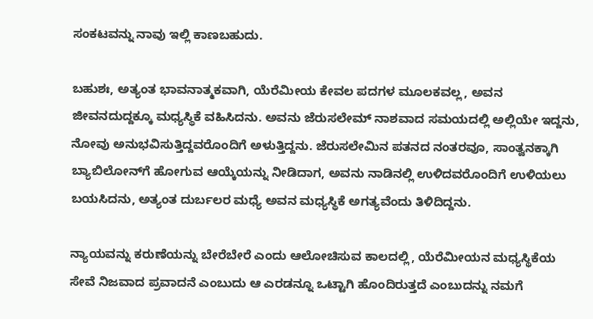ಸಂಕಟವನ್ನು ನಾವು ಇಲ್ಲಿ ಕಾಣಬಹುದು.

ಬಹುಶಃ, ಅತ್ಯಂತ ಭಾವನಾತ್ಮಕವಾಗಿ, ಯೆರೆಮೀಯ ಕೇವಲ ಪದಗಳ ಮೂಲಕವಲ್ಲ, ಅವನ ಜೀವನದುದ್ದಕ್ಕೂ ಮಧ್ಯಸ್ಥಿಕೆ ವಹಿಸಿದನು. ಅವನು ಜೆರುಸಲೇಮ್ ನಾಶವಾದ ಸಮಯದಲ್ಲಿ ಅಲ್ಲಿಯೇ ಇದ್ದನು, ನೋವು ಅನುಭವಿಸುತ್ತಿದ್ದವರೊಂದಿಗೆ ಅಳುತ್ತಿದ್ದನು. ಜೆರುಸಲೇಮಿನ ಪತನದ ನಂತರವೂ, ಸಾಂತ್ವನಕ್ಕಾಗಿ ಬ್ಯಾಬಿಲೋನ್‌ಗೆ ಹೋಗುವ ಆಯ್ಕೆಯನ್ನು ನೀಡಿದಾಗ, ಅವನು ನಾಡಿನಲ್ಲಿ ಉಳಿದವರೊಂದಿಗೆ ಉಳಿಯಲು ಬಯಸಿದನು, ಅತ್ಯಂತ ದುರ್ಬಲರ ಮಧ್ಯೆ ಅವನ ಮಧ್ಯಸ್ಥಿಕೆ ಅಗತ್ಯವೆಂದು ತಿಳಿದಿದ್ದನು.

ನ್ಯಾಯವನ್ನು ಕರುಣೆಯನ್ನು ಬೇರೆಬೇರೆ ಎಂದು ಆಲೋಚಿಸುವ ಕಾಲದಲ್ಲಿ, ಯೆರೆಮೀಯನ ಮಧ್ಯಸ್ಥಿಕೆಯ ಸೇವೆ ನಿಜವಾದ ಪ್ರವಾದನೆ ಎಂಬುದು ಆ ಎರಡನ್ನೂ ಒಟ್ಟಾಗಿ ಹೊಂದಿರುತ್ತದೆ ಎಂಬುದನ್ನು ನಮಗೆ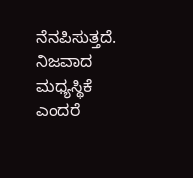ನೆನಪಿಸುತ್ತದೆ. ನಿಜವಾದ ಮಧ್ಯಸ್ಥಿಕೆ ಎಂದರೆ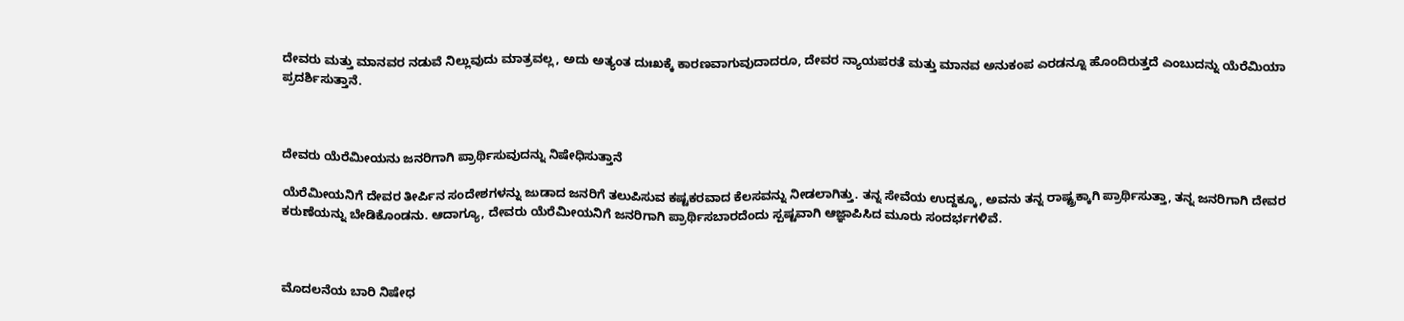ದೇವರು ಮತ್ತು ಮಾನವರ ನಡುವೆ ನಿಲ್ಲುವುದು ಮಾತ್ರವಲ್ಲ, ಅದು ಅತ್ಯಂತ ದುಃಖಕ್ಕೆ ಕಾರಣವಾಗುವುದಾದರೂ, ದೇವರ ನ್ಯಾಯಪರತೆ ಮತ್ತು ಮಾನವ ಅನುಕಂಪ ಎರಡನ್ನೂ ಹೊಂದಿರುತ್ತದೆ ಎಂಬುದನ್ನು ಯೆರೆಮಿಯಾ ಪ್ರದರ್ಶಿಸುತ್ತಾನೆ.



ದೇವರು ಯೆರೆಮೀಯನು ಜನರಿಗಾಗಿ ಪ್ರಾರ್ಥಿಸುವುದನ್ನು ನಿಷೇಧಿಸುತ್ತಾನೆ

ಯೆರೆಮೀಯನಿಗೆ ದೇವರ ತೀರ್ಪಿನ ಸಂದೇಶಗಳನ್ನು ಜುಡಾದ ಜನರಿಗೆ ತಲುಪಿಸುವ ಕಷ್ಟಕರವಾದ ಕೆಲಸವನ್ನು ನೀಡಲಾಗಿತ್ತು. ತನ್ನ ಸೇವೆಯ ಉದ್ದಕ್ಕೂ, ಅವನು ತನ್ನ ರಾಷ್ಟ್ರಕ್ಕಾಗಿ ಪ್ರಾರ್ಥಿಸುತ್ತಾ, ತನ್ನ ಜನರಿಗಾಗಿ ದೇವರ ಕರುಣೆಯನ್ನು ಬೇಡಿಕೊಂಡನು. ಆದಾಗ್ಯೂ, ದೇವರು ಯೆರೆಮೀಯನಿಗೆ ಜನರಿಗಾಗಿ ಪ್ರಾರ್ಥಿಸಬಾರದೆಂದು ಸ್ಪಷ್ಟವಾಗಿ ಆಜ್ಞಾಪಿಸಿದ ಮೂರು ಸಂದರ್ಭಗಳಿವೆ.



ಮೊದಲನೆಯ ಬಾರಿ ನಿಷೇಧ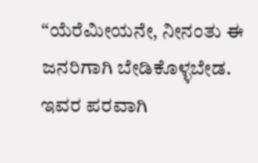“ಯೆರೆಮೀಯನೇ, ನೀನಂತು ಈ ಜನರಿಗಾಗಿ ಬೇಡಿಕೊಳ್ಳಬೇಡ. ಇವರ ಪರವಾಗಿ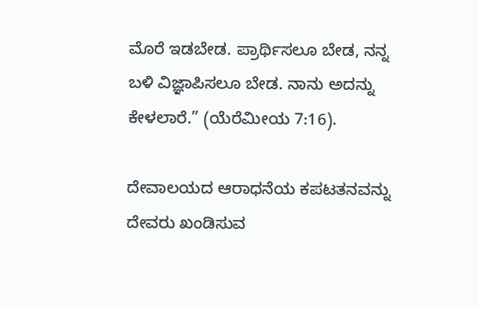ಮೊರೆ ಇಡಬೇಡ. ಪ್ರಾರ್ಥಿಸಲೂ ಬೇಡ, ನನ್ನ ಬಳಿ ವಿಜ್ಞಾಪಿಸಲೂ ಬೇಡ. ನಾನು ಅದನ್ನು ಕೇಳಲಾರೆ.” (ಯೆರೆಮೀಯ 7:16).

ದೇವಾಲಯದ ಆರಾಧನೆಯ ಕಪಟತನವನ್ನು ದೇವರು ಖಂಡಿಸುವ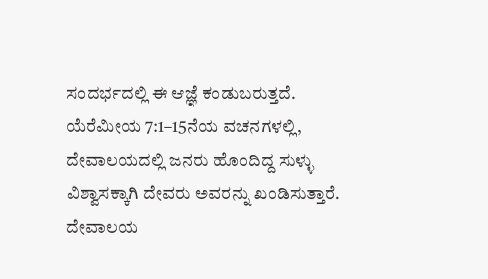ಸಂದರ್ಭದಲ್ಲಿ ಈ ಆಜ್ಞೆ ಕಂಡುಬರುತ್ತದೆ. ಯೆರೆಮೀಯ 7:1–15ನೆಯ ವಚನಗಳಲ್ಲಿ, ದೇವಾಲಯದಲ್ಲಿ ಜನರು ಹೊಂದಿದ್ದ ಸುಳ್ಳು ವಿಶ್ವಾಸಕ್ಕಾಗಿ ದೇವರು ಅವರನ್ನು ಖಂಡಿಸುತ್ತಾರೆ. ದೇವಾಲಯ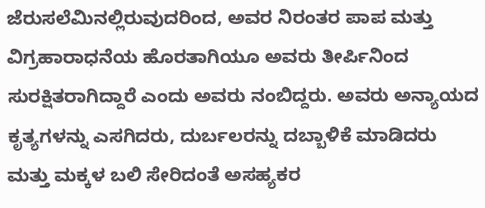ಜೆರುಸಲೆಮಿನಲ್ಲಿರುವುದರಿಂದ, ಅವರ ನಿರಂತರ ಪಾಪ ಮತ್ತು ವಿಗ್ರಹಾರಾಧನೆಯ ಹೊರತಾಗಿಯೂ ಅವರು ತೀರ್ಪಿನಿಂದ ಸುರಕ್ಷಿತರಾಗಿದ್ದಾರೆ ಎಂದು ಅವರು ನಂಬಿದ್ದರು. ಅವರು ಅನ್ಯಾಯದ ಕೃತ್ಯಗಳನ್ನು ಎಸಗಿದರು, ದುರ್ಬಲರನ್ನು ದಬ್ಬಾಳಿಕೆ ಮಾಡಿದರು ಮತ್ತು ಮಕ್ಕಳ ಬಲಿ ಸೇರಿದಂತೆ ಅಸಹ್ಯಕರ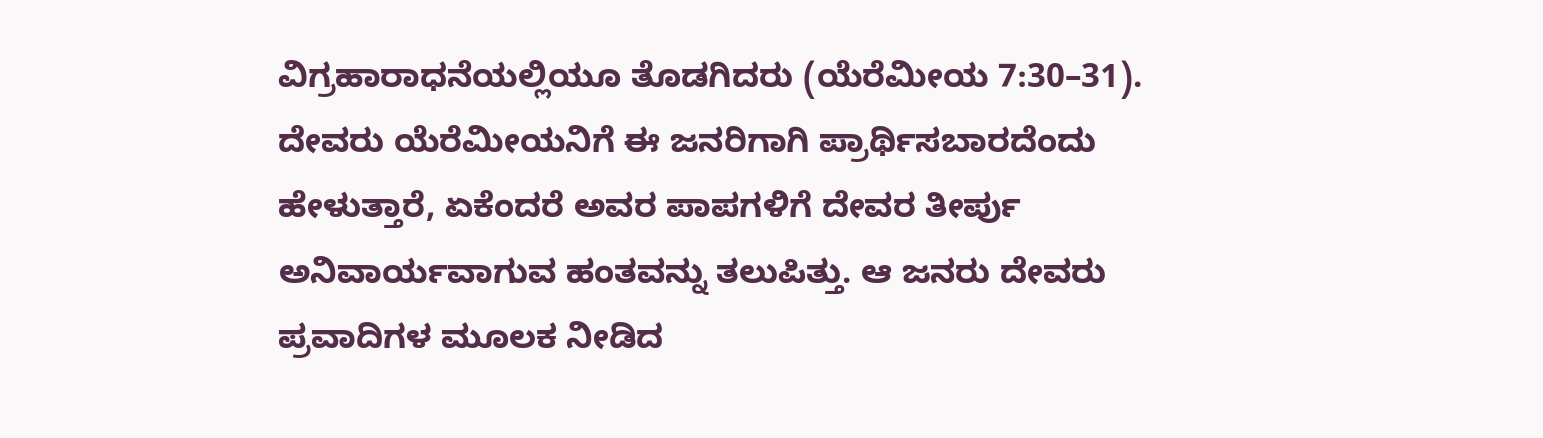ವಿಗ್ರಹಾರಾಧನೆಯಲ್ಲಿಯೂ ತೊಡಗಿದರು (ಯೆರೆಮೀಯ 7:30–31). ದೇವರು ಯೆರೆಮೀಯನಿಗೆ ಈ ಜನರಿಗಾಗಿ ಪ್ರಾರ್ಥಿಸಬಾರದೆಂದು ಹೇಳುತ್ತಾರೆ, ಏಕೆಂದರೆ ಅವರ ಪಾಪಗಳಿಗೆ ದೇವರ ತೀರ್ಪು ಅನಿವಾರ್ಯವಾಗುವ ಹಂತವನ್ನು ತಲುಪಿತ್ತು. ಆ ಜನರು ದೇವರು ಪ್ರವಾದಿಗಳ ಮೂಲಕ ನೀಡಿದ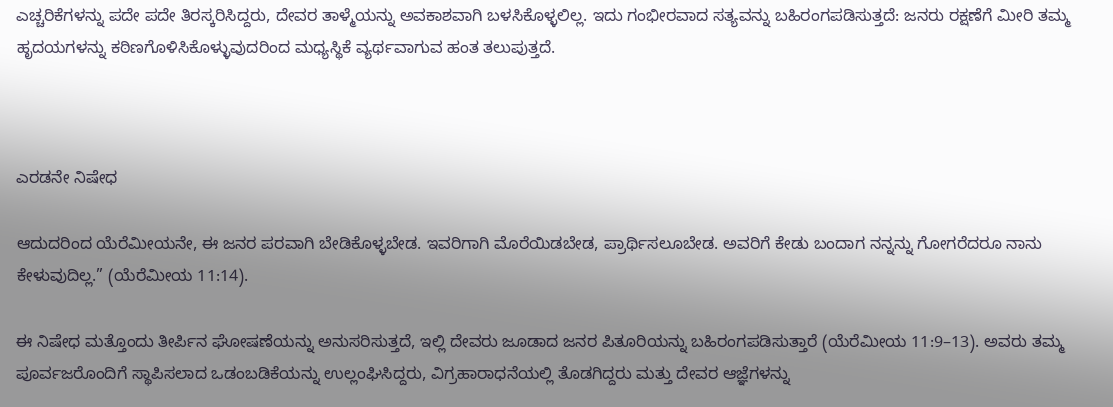ಎಚ್ಚರಿಕೆಗಳನ್ನು ಪದೇ ಪದೇ ತಿರಸ್ಕರಿಸಿದ್ದರು, ದೇವರ ತಾಳ್ಮೆಯನ್ನು ಅವಕಾಶವಾಗಿ ಬಳಸಿಕೊಳ್ಳಲಿಲ್ಲ. ಇದು ಗಂಭೀರವಾದ ಸತ್ಯವನ್ನು ಬಹಿರಂಗಪಡಿಸುತ್ತದೆ: ಜನರು ರಕ್ಷಣೆಗೆ ಮೀರಿ ತಮ್ಮ ಹೃದಯಗಳನ್ನು ಕಠಿಣಗೊಳಿಸಿಕೊಳ್ಳುವುದರಿಂದ ಮಧ್ಯಸ್ಥಿಕೆ ವ್ಯರ್ಥವಾಗುವ ಹಂತ ತಲುಪುತ್ತದೆ.



ಎರಡನೇ ನಿಷೇಧ

ಆದುದರಿಂದ ಯೆರೆಮೀಯನೇ, ಈ ಜನರ ಪರವಾಗಿ ಬೇಡಿಕೊಳ್ಳಬೇಡ. ಇವರಿಗಾಗಿ ಮೊರೆಯಿಡಬೇಡ, ಪ್ರಾರ್ಥಿಸಲೂಬೇಡ. ಅವರಿಗೆ ಕೇಡು ಬಂದಾಗ ನನ್ನನ್ನು ಗೋಗರೆದರೂ ನಾನು ಕೇಳುವುದಿಲ್ಲ.” (ಯೆರೆಮೀಯ 11:14).

ಈ ನಿಷೇಧ ಮತ್ತೊಂದು ತೀರ್ಪಿನ ಘೋಷಣೆಯನ್ನು ಅನುಸರಿಸುತ್ತದೆ, ಇಲ್ಲಿ ದೇವರು ಜೂಡಾದ ಜನರ ಪಿತೂರಿಯನ್ನು ಬಹಿರಂಗಪಡಿಸುತ್ತಾರೆ (ಯೆರೆಮೀಯ 11:9–13). ಅವರು ತಮ್ಮ ಪೂರ್ವಜರೊಂದಿಗೆ ಸ್ಥಾಪಿಸಲಾದ ಒಡಂಬಡಿಕೆಯನ್ನು ಉಲ್ಲಂಘಿಸಿದ್ದರು, ವಿಗ್ರಹಾರಾಧನೆಯಲ್ಲಿ ತೊಡಗಿದ್ದರು ಮತ್ತು ದೇವರ ಆಜ್ಞೆಗಳನ್ನು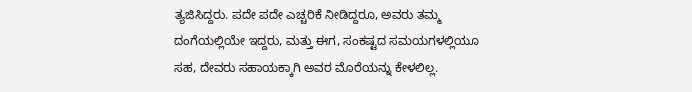ತ್ಯಜಿಸಿದ್ದರು. ಪದೇ ಪದೇ ಎಚ್ಚರಿಕೆ ನೀಡಿದ್ದರೂ, ಅವರು ತಮ್ಮ ದಂಗೆಯಲ್ಲಿಯೇ ಇದ್ದರು, ಮತ್ತು ಈಗ, ಸಂಕಷ್ಟದ ಸಮಯಗಳಲ್ಲಿಯೂ ಸಹ, ದೇವರು ಸಹಾಯಕ್ಕಾಗಿ ಅವರ ಮೊರೆಯನ್ನು ಕೇಳಲಿಲ್ಲ.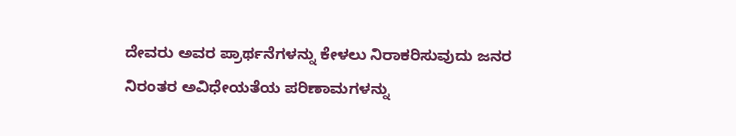ದೇವರು ಅವರ ಪ್ರಾರ್ಥನೆಗಳನ್ನು ಕೇಳಲು ನಿರಾಕರಿಸುವುದು ಜನರ ನಿರಂತರ ಅವಿಧೇಯತೆಯ ಪರಿಣಾಮಗಳನ್ನು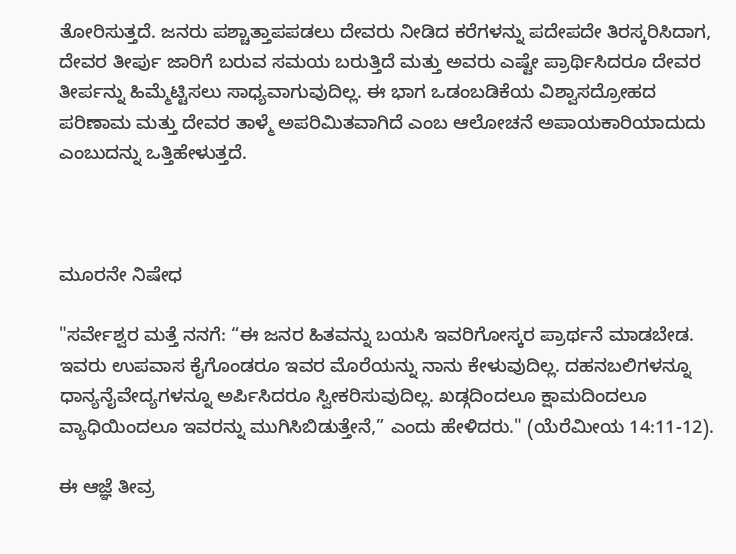ತೋರಿಸುತ್ತದೆ. ಜನರು ಪಶ್ಚಾತ್ತಾಪಪಡಲು ದೇವರು ನೀಡಿದ ಕರೆಗಳನ್ನು ಪದೇಪದೇ ತಿರಸ್ಕರಿಸಿದಾಗ, ದೇವರ ತೀರ್ಪು ಜಾರಿಗೆ ಬರುವ ಸಮಯ ಬರುತ್ತಿದೆ ಮತ್ತು ಅವರು ಎಷ್ಟೇ ಪ್ರಾರ್ಥಿಸಿದರೂ ದೇವರ ತೀರ್ಪನ್ನು ಹಿಮ್ಮೆಟ್ಟಿಸಲು ಸಾಧ್ಯವಾಗುವುದಿಲ್ಲ. ಈ ಭಾಗ ಒಡಂಬಡಿಕೆಯ ವಿಶ್ವಾಸದ್ರೋಹದ ಪರಿಣಾಮ ಮತ್ತು ದೇವರ ತಾಳ್ಮೆ ಅಪರಿಮಿತವಾಗಿದೆ ಎಂಬ ಆಲೋಚನೆ ಅಪಾಯಕಾರಿಯಾದುದು ಎಂಬುದನ್ನು ಒತ್ತಿಹೇಳುತ್ತದೆ.



ಮೂರನೇ ನಿಷೇಧ

"ಸರ್ವೇಶ್ವರ ಮತ್ತೆ ನನಗೆ: “ಈ ಜನರ ಹಿತವನ್ನು ಬಯಸಿ ಇವರಿಗೋಸ್ಕರ ಪ್ರಾರ್ಥನೆ ಮಾಡಬೇಡ. ಇವರು ಉಪವಾಸ ಕೈಗೊಂಡರೂ ಇವರ ಮೊರೆಯನ್ನು ನಾನು ಕೇಳುವುದಿಲ್ಲ. ದಹನಬಲಿಗಳನ್ನೂ ಧಾನ್ಯನೈವೇದ್ಯಗಳನ್ನೂ ಅರ್ಪಿಸಿದರೂ ಸ್ವೀಕರಿಸುವುದಿಲ್ಲ. ಖಡ್ಗದಿಂದಲೂ ಕ್ಷಾಮದಿಂದಲೂ ವ್ಯಾಧಿಯಿಂದಲೂ ಇವರನ್ನು ಮುಗಿಸಿಬಿಡುತ್ತೇನೆ,” ಎಂದು ಹೇಳಿದರು." (ಯೆರೆಮೀಯ 14:11-12).

ಈ ಆಜ್ಞೆ ತೀವ್ರ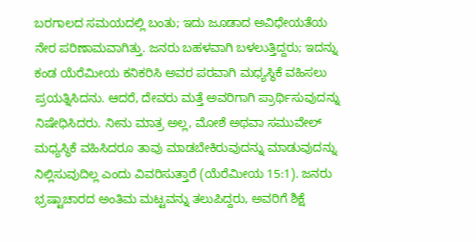ಬರಗಾಲದ ಸಮಯದಲ್ಲಿ ಬಂತು; ಇದು ಜೂಡಾದ ಅವಿಧೇಯತೆಯ ನೇರ ಪರಿಣಾಮವಾಗಿತ್ತು. ಜನರು ಬಹಳವಾಗಿ ಬಳಲುತ್ತಿದ್ದರು; ಇದನ್ನು ಕಂಡ ಯೆರೆಮೀಯ ಕನಿಕರಿಸಿ ಅವರ ಪರವಾಗಿ ಮಧ್ಯಸ್ಥಿಕೆ ವಹಿಸಲು ಪ್ರಯತ್ನಿಸಿದನು. ಆದರೆ, ದೇವರು ಮತ್ತೆ ಅವರಿಗಾಗಿ ಪ್ರಾರ್ಥಿಸುವುದನ್ನು ನಿಷೇಧಿಸಿದರು. ನೀನು ಮಾತ್ರ ಅಲ್ಲ, ಮೋಶೆ ಅಥವಾ ಸಮುವೇಲ್ ಮಧ್ಯಸ್ಥಿಕೆ ವಹಿಸಿದರೂ ತಾವು ಮಾಡಬೇಕಿರುವುದನ್ನು ಮಾಡುವುದನ್ನು ನಿಲ್ಲಿಸುವುದಿಲ್ಲ ಎಂದು ವಿವರಿಸುತ್ತಾರೆ (ಯೆರೆಮೀಯ 15:1). ಜನರು ಭ್ರಷ್ಟಾಚಾರದ ಅಂತಿಮ ಮಟ್ಟವನ್ನು ತಲುಪಿದ್ದರು, ಅವರಿಗೆ ಶಿಕ್ಷೆ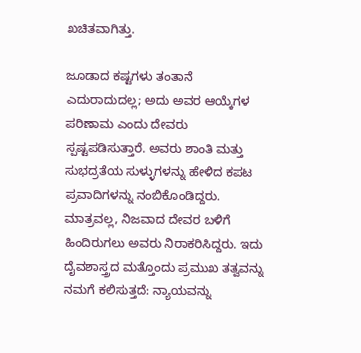ಖಚಿತವಾಗಿತ್ತು.

ಜೂಡಾದ ಕಷ್ಟಗಳು ತಂತಾನೆ ಎದುರಾದುದಲ್ಲ; ಅದು ಅವರ ಆಯ್ಕೆಗಳ ಪರಿಣಾಮ ಎಂದು ದೇವರು ಸ್ಪಷ್ಟಪಡಿಸುತ್ತಾರೆ. ಅವರು ಶಾಂತಿ ಮತ್ತು ಸುಭದ್ರತೆಯ ಸುಳ್ಳುಗಳನ್ನು ಹೇಳಿದ ಕಪಟ ಪ್ರವಾದಿಗಳನ್ನು ನಂಬಿಕೊಂಡಿದ್ದರು. ಮಾತ್ರವಲ್ಲ, ನಿಜವಾದ ದೇವರ ಬಳಿಗೆ ಹಿಂದಿರುಗಲು ಅವರು ನಿರಾಕರಿಸಿದ್ದರು. ಇದು ದೈವಶಾಸ್ತ್ರದ ಮತ್ತೊಂದು ಪ್ರಮುಖ ತತ್ವವನ್ನು ನಮಗೆ ಕಲಿಸುತ್ತದೆ: ನ್ಯಾಯವನ್ನು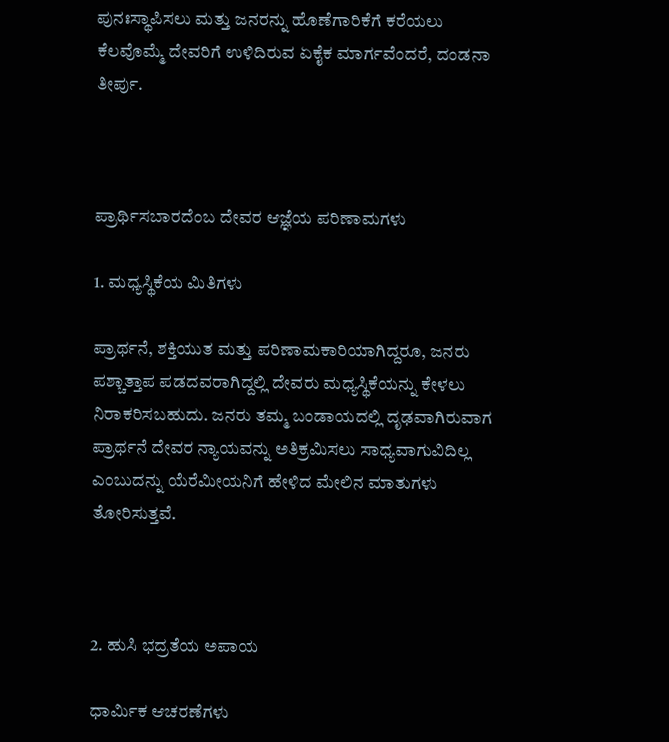ಪುನಃಸ್ಥಾಪಿಸಲು ಮತ್ತು ಜನರನ್ನು ಹೊಣೆಗಾರಿಕೆಗೆ ಕರೆಯಲು ಕೆಲವೊಮ್ಮೆ ದೇವರಿಗೆ ಉಳಿದಿರುವ ಏಕೈಕ ಮಾರ್ಗವೆಂದರೆ, ದಂಡನಾ ತೀರ್ಪು.



ಪ್ರಾರ್ಥಿಸಬಾರದೆಂಬ ದೇವರ ಆಜ್ಞೆಯ ಪರಿಣಾಮಗಳು

1. ಮಧ್ಯಸ್ಥಿಕೆಯ ಮಿತಿಗಳು

ಪ್ರಾರ್ಥನೆ, ಶಕ್ತಿಯುತ ಮತ್ತು ಪರಿಣಾಮಕಾರಿಯಾಗಿದ್ದರೂ, ಜನರು ಪಶ್ಚಾತ್ತಾಪ ಪಡದವರಾಗಿದ್ದಲ್ಲಿ ದೇವರು ಮಧ್ಯಸ್ಥಿಕೆಯನ್ನು ಕೇಳಲು ನಿರಾಕರಿಸಬಹುದು. ಜನರು ತಮ್ಮ ಬಂಡಾಯದಲ್ಲಿ ದೃಢವಾಗಿರುವಾಗ ಪ್ರಾರ್ಥನೆ ದೇವರ ನ್ಯಾಯವನ್ನು ಅತಿಕ್ರಮಿಸಲು ಸಾಧ್ಯವಾಗುವಿದಿಲ್ಲ ಎಂಬುದನ್ನು ಯೆರೆಮೀಯನಿಗೆ ಹೇಳಿದ ಮೇಲಿನ ಮಾತುಗಳು ತೋರಿಸುತ್ತವೆ.



2. ಹುಸಿ ಭದ್ರತೆಯ ಅಪಾಯ

ಧಾರ್ಮಿಕ ಆಚರಣೆಗಳು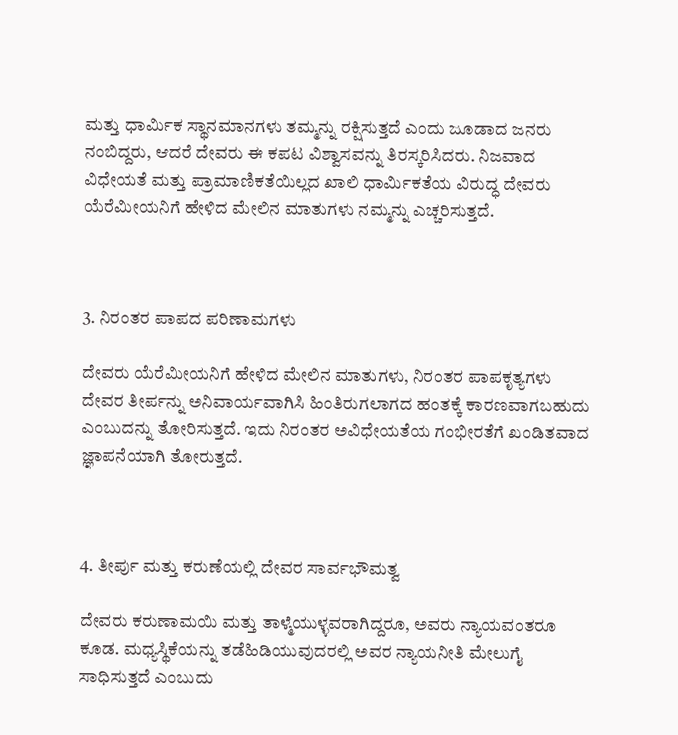ಮತ್ತು ಧಾರ್ಮಿಕ ಸ್ಥಾನಮಾನಗಳು ತಮ್ಮನ್ನು ರಕ್ಷಿಸುತ್ತದೆ ಎಂದು ಜೂಡಾದ ಜನರು ನಂಬಿದ್ದರು, ಆದರೆ ದೇವರು ಈ ಕಪಟ ವಿಶ್ವಾಸವನ್ನು ತಿರಸ್ಕರಿಸಿದರು. ನಿಜವಾದ ವಿಧೇಯತೆ ಮತ್ತು ಪ್ರಾಮಾಣಿಕತೆಯಿಲ್ಲದ ಖಾಲಿ ಧಾರ್ಮಿಕತೆಯ ವಿರುದ್ಧ ದೇವರು ಯೆರೆಮೀಯನಿಗೆ ಹೇಳಿದ ಮೇಲಿನ ಮಾತುಗಳು ನಮ್ಮನ್ನು ಎಚ್ಚರಿಸುತ್ತದೆ.



3. ನಿರಂತರ ಪಾಪದ ಪರಿಣಾಮಗಳು

ದೇವರು ಯೆರೆಮೀಯನಿಗೆ ಹೇಳಿದ ಮೇಲಿನ ಮಾತುಗಳು, ನಿರಂತರ ಪಾಪಕೃತ್ಯಗಳು ದೇವರ ತೀರ್ಪನ್ನು ಅನಿವಾರ್ಯವಾಗಿಸಿ ಹಿಂತಿರುಗಲಾಗದ ಹಂತಕ್ಕೆ ಕಾರಣವಾಗಬಹುದು ಎಂಬುದನ್ನು ತೋರಿಸುತ್ತದೆ. ಇದು ನಿರಂತರ ಅವಿಧೇಯತೆಯ ಗಂಭೀರತೆಗೆ ಖಂಡಿತವಾದ ಜ್ಞಾಪನೆಯಾಗಿ ತೋರುತ್ತದೆ.



4. ತೀರ್ಪು ಮತ್ತು ಕರುಣೆಯಲ್ಲಿ ದೇವರ ಸಾರ್ವಭೌಮತ್ವ

ದೇವರು ಕರುಣಾಮಯಿ ಮತ್ತು ತಾಳ್ಮೆಯುಳ್ಳವರಾಗಿದ್ದರೂ, ಅವರು ನ್ಯಾಯವಂತರೂ ಕೂಡ. ಮಧ್ಯಸ್ಥಿಕೆಯನ್ನು ತಡೆಹಿಡಿಯುವುದರಲ್ಲಿ ಅವರ ನ್ಯಾಯನೀತಿ ಮೇಲುಗೈ ಸಾಧಿಸುತ್ತದೆ ಎಂಬುದು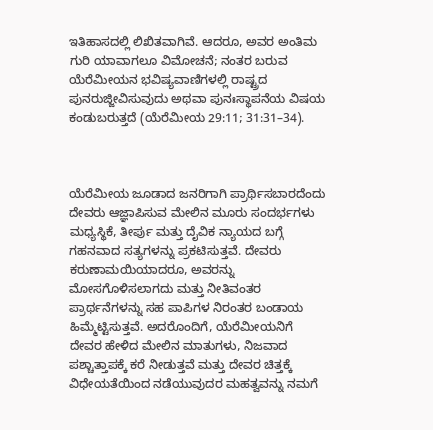ಇತಿಹಾಸದಲ್ಲಿ ಲಿಖಿತವಾಗಿವೆ. ಆದರೂ, ಅವರ ಅಂತಿಮ ಗುರಿ ಯಾವಾಗಲೂ ವಿಮೋಚನೆ; ನಂತರ ಬರುವ ಯೆರೆಮೀಯನ ಭವಿಷ್ಯವಾಣಿಗಳಲ್ಲಿ ರಾಷ್ಟ್ರದ ಪುನರುಜ್ಜೀವಿಸುವುದು ಅಥವಾ ಪುನಃಸ್ಥಾಪನೆಯ ವಿಷಯ ಕಂಡುಬರುತ್ತದೆ (ಯೆರೆಮೀಯ 29:11; 31:31–34).



ಯೆರೆಮೀಯ ಜೂಡಾದ ಜನರಿಗಾಗಿ ಪ್ರಾರ್ಥಿಸಬಾರದೆಂದು ದೇವರು ಆಜ್ಞಾಪಿಸುವ ಮೇಲಿನ ಮೂರು ಸಂದರ್ಭಗಳು ಮಧ್ಯಸ್ಥಿಕೆ, ತೀರ್ಪು ಮತ್ತು ದೈವಿಕ ನ್ಯಾಯದ ಬಗ್ಗೆ ಗಹನವಾದ ಸತ್ಯಗಳನ್ನು ಪ್ರಕಟಿಸುತ್ತವೆ. ದೇವರು ಕರುಣಾಮಯಿಯಾದರೂ, ಅವರನ್ನು ಮೋಸಗೊಳಿಸಲಾಗದು ಮತ್ತು ನೀತಿವಂತರ ಪ್ರಾರ್ಥನೆಗಳನ್ನು ಸಹ ಪಾಪಿಗಳ ನಿರಂತರ ಬಂಡಾಯ ಹಿಮ್ಮೆಟ್ಟಿಸುತ್ತವೆ. ಅದರೊಂದಿಗೆ, ಯೆರೆಮೀಯನಿಗೆ ದೇವರ ಹೇಳಿದ ಮೇಲಿನ ಮಾತುಗಳು, ನಿಜವಾದ ಪಶ್ಚಾತ್ತಾಪಕ್ಕೆ ಕರೆ ನೀಡುತ್ತವೆ ಮತ್ತು ದೇವರ ಚಿತ್ತಕ್ಕೆ ವಿಧೇಯತೆಯಿಂದ ನಡೆಯುವುದರ ಮಹತ್ವವನ್ನು ನಮಗೆ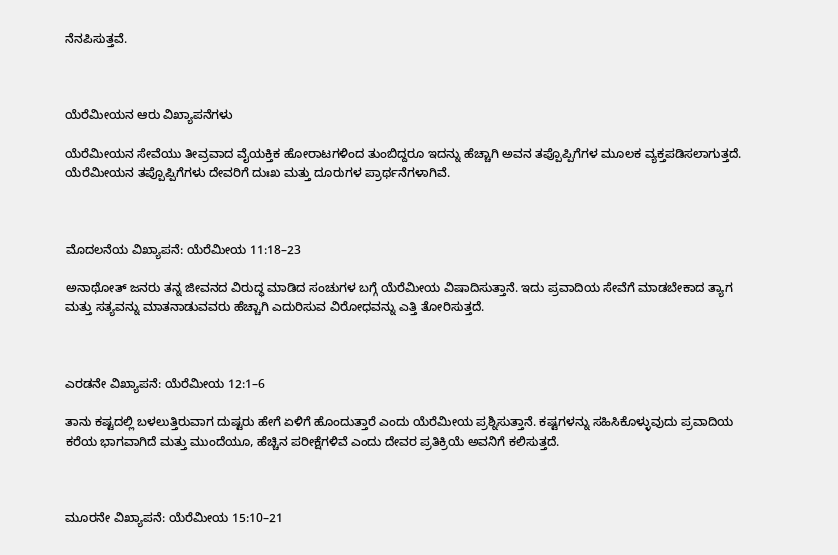ನೆನಪಿಸುತ್ತವೆ.



ಯೆರೆಮೀಯನ ಆರು ವಿಖ್ಯಾಪನೆಗಳು

ಯೆರೆಮೀಯನ ಸೇವೆಯು ತೀವ್ರವಾದ ವೈಯಕ್ತಿಕ ಹೋರಾಟಗಳಿಂದ ತುಂಬಿದ್ದರೂ ಇದನ್ನು ಹೆಚ್ಚಾಗಿ ಅವನ ತಪ್ಪೊಪ್ಪಿಗೆಗಳ ಮೂಲಕ ವ್ಯಕ್ತಪಡಿಸಲಾಗುತ್ತದೆ. ಯೆರೆಮೀಯನ ತಪ್ಪೊಪ್ಪಿಗೆಗಳು ದೇವರಿಗೆ ದುಃಖ ಮತ್ತು ದೂರುಗಳ ಪ್ರಾರ್ಥನೆಗಳಾಗಿವೆ.



ಮೊದಲನೆಯ ವಿಖ್ಯಾಪನೆ: ಯೆರೆಮೀಯ 11:18–23

ಅನಾಥೋತ್ ಜನರು ತನ್ನ ಜೀವನದ ವಿರುದ್ಧ ಮಾಡಿದ ಸಂಚುಗಳ ಬಗ್ಗೆ ಯೆರೆಮೀಯ ವಿಷಾದಿಸುತ್ತಾನೆ. ಇದು ಪ್ರವಾದಿಯ ಸೇವೆಗೆ ಮಾಡಬೇಕಾದ ತ್ಯಾಗ ಮತ್ತು ಸತ್ಯವನ್ನು ಮಾತನಾಡುವವರು ಹೆಚ್ಚಾಗಿ ಎದುರಿಸುವ ವಿರೋಧವನ್ನು ಎತ್ತಿ ತೋರಿಸುತ್ತದೆ.



ಎರಡನೇ ವಿಖ್ಯಾಪನೆ: ಯೆರೆಮೀಯ 12:1–6

ತಾನು ಕಷ್ಟದಲ್ಲಿ ಬಳಲುತ್ತಿರುವಾಗ ದುಷ್ಟರು ಹೇಗೆ ಏಳಿಗೆ ಹೊಂದುತ್ತಾರೆ ಎಂದು ಯೆರೆಮೀಯ ಪ್ರಶ್ನಿಸುತ್ತಾನೆ. ಕಷ್ಟಗಳನ್ನು ಸಹಿಸಿಕೊಳ್ಳುವುದು ಪ್ರವಾದಿಯ ಕರೆಯ ಭಾಗವಾಗಿದೆ ಮತ್ತು ಮುಂದೆಯೂ, ಹೆಚ್ಚಿನ ಪರೀಕ್ಷೆಗಳಿವೆ ಎಂದು ದೇವರ ಪ್ರತಿಕ್ರಿಯೆ ಅವನಿಗೆ ಕಲಿಸುತ್ತದೆ.



ಮೂರನೇ ವಿಖ್ಯಾಪನೆ: ಯೆರೆಮೀಯ 15:10–21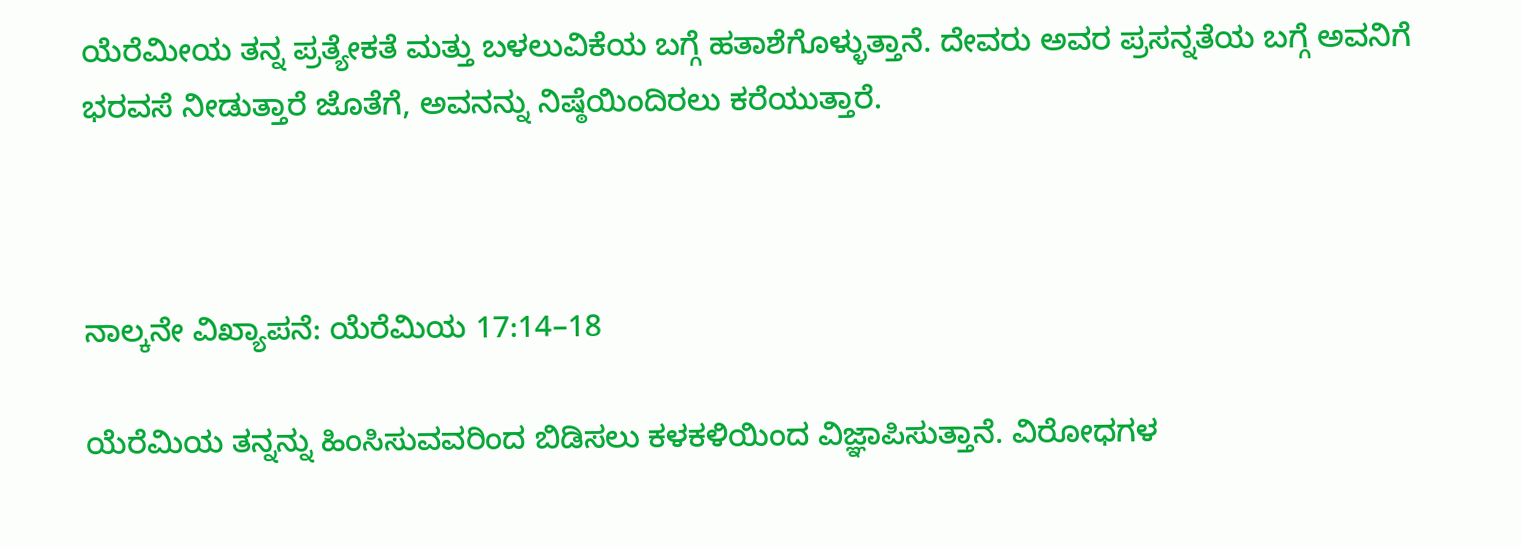ಯೆರೆಮೀಯ ತನ್ನ ಪ್ರತ್ಯೇಕತೆ ಮತ್ತು ಬಳಲುವಿಕೆಯ ಬಗ್ಗೆ ಹತಾಶೆಗೊಳ್ಳುತ್ತಾನೆ. ದೇವರು ಅವರ ಪ್ರಸನ್ನತೆಯ ಬಗ್ಗೆ ಅವನಿಗೆ ಭರವಸೆ ನೀಡುತ್ತಾರೆ ಜೊತೆಗೆ, ಅವನನ್ನು ನಿಷ್ಠೆಯಿಂದಿರಲು ಕರೆಯುತ್ತಾರೆ.



ನಾಲ್ಕನೇ ವಿಖ್ಯಾಪನೆ: ಯೆರೆಮಿಯ 17:14–18

ಯೆರೆಮಿಯ ತನ್ನನ್ನು ಹಿಂಸಿಸುವವರಿಂದ ಬಿಡಿಸಲು ಕಳಕಳಿಯಿಂದ ವಿಜ್ಞಾಪಿಸುತ್ತಾನೆ. ವಿರೋಧಗಳ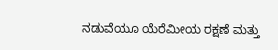ನಡುವೆಯೂ ಯೆರೆಮೀಯ ರಕ್ಷಣೆ ಮತ್ತು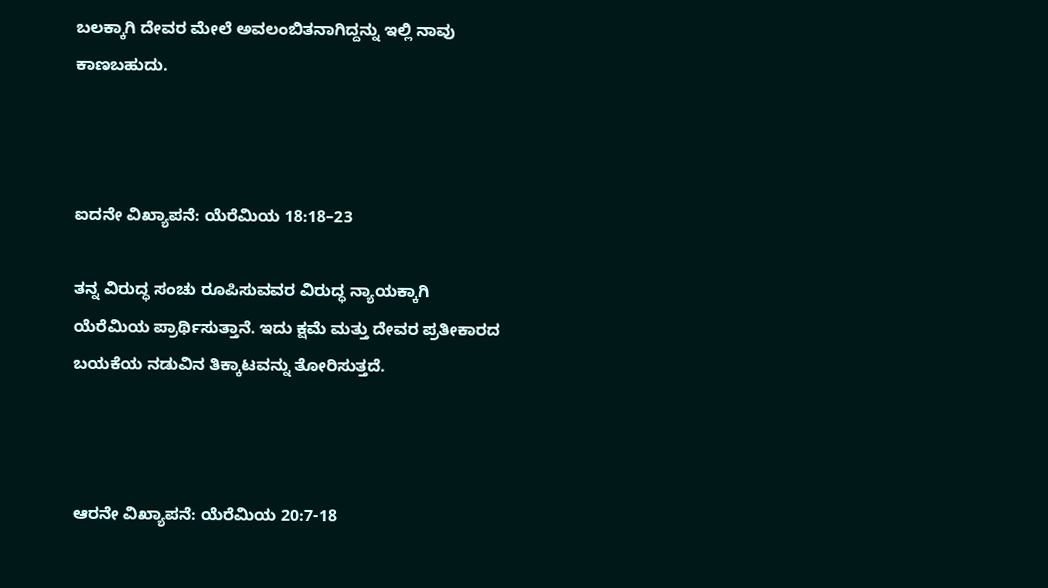ಬಲಕ್ಕಾಗಿ ದೇವರ ಮೇಲೆ ಅವಲಂಬಿತನಾಗಿದ್ದನ್ನು ಇಲ್ಲಿ ನಾವು ಕಾಣಬಹುದು.



ಐದನೇ ವಿಖ್ಯಾಪನೆ: ಯೆರೆಮಿಯ 18:18–23

ತನ್ನ ವಿರುದ್ಧ ಸಂಚು ರೂಪಿಸುವವರ ವಿರುದ್ಧ ನ್ಯಾಯಕ್ಕಾಗಿ ಯೆರೆಮಿಯ ಪ್ರಾರ್ಥಿಸುತ್ತಾನೆ. ಇದು ಕ್ಷಮೆ ಮತ್ತು ದೇವರ ಪ್ರತೀಕಾರದ ಬಯಕೆಯ ನಡುವಿನ ತಿಕ್ಕಾಟವನ್ನು ತೋರಿಸುತ್ತದೆ.



ಆರನೇ ವಿಖ್ಯಾಪನೆ: ಯೆರೆಮಿಯ 20:7-18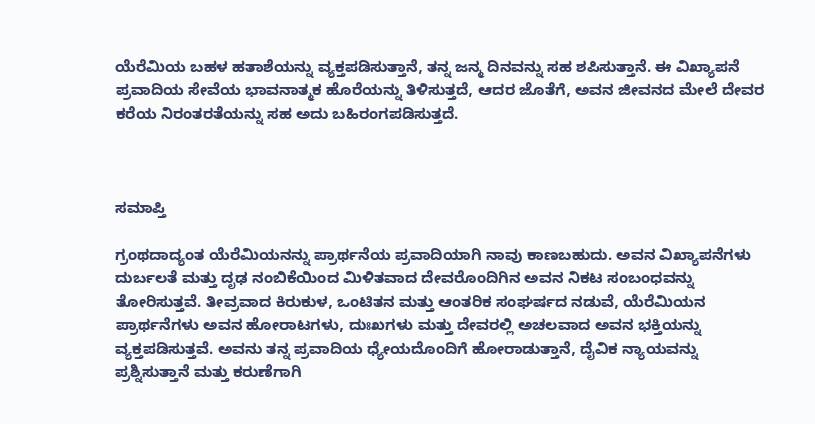ಯೆರೆಮಿಯ ಬಹಳ ಹತಾಶೆಯನ್ನು ವ್ಯಕ್ತಪಡಿಸುತ್ತಾನೆ, ತನ್ನ ಜನ್ಮ ದಿನವನ್ನು ಸಹ ಶಪಿಸುತ್ತಾನೆ. ಈ ವಿಖ್ಯಾಪನೆ ಪ್ರವಾದಿಯ ಸೇವೆಯ ಭಾವನಾತ್ಮಕ ಹೊರೆಯನ್ನು ತಿಳಿಸುತ್ತದೆ, ಆದರ ಜೊತೆಗೆ, ಅವನ ಜೀವನದ ಮೇಲೆ ದೇವರ ಕರೆಯ ನಿರಂತರತೆಯನ್ನು ಸಹ ಅದು ಬಹಿರಂಗಪಡಿಸುತ್ತದೆ.



ಸಮಾಪ್ತಿ

ಗ್ರಂಥದಾದ್ಯಂತ ಯೆರೆಮಿಯನನ್ನು ಪ್ರಾರ್ಥನೆಯ ಪ್ರವಾದಿಯಾಗಿ ನಾವು ಕಾಣಬಹುದು. ಅವನ ವಿಖ್ಯಾಪನೆಗಳು ದುರ್ಬಲತೆ ಮತ್ತು ದೃಢ ನಂಬಿಕೆಯಿಂದ ಮಿಳಿತವಾದ ದೇವರೊಂದಿಗಿನ ಅವನ ನಿಕಟ ಸಂಬಂಧವನ್ನು ತೋರಿಸುತ್ತವೆ. ತೀವ್ರವಾದ ಕಿರುಕುಳ, ಒಂಟಿತನ ಮತ್ತು ಆಂತರಿಕ ಸಂಘರ್ಷದ ನಡುವೆ, ಯೆರೆಮಿಯನ ಪ್ರಾರ್ಥನೆಗಳು ಅವನ ಹೋರಾಟಗಳು, ದುಃಖಗಳು ಮತ್ತು ದೇವರಲ್ಲಿ ಅಚಲವಾದ ಅವನ ಭಕ್ತಿಯನ್ನು ವ್ಯಕ್ತಪಡಿಸುತ್ತವೆ. ಅವನು ತನ್ನ ಪ್ರವಾದಿಯ ಧ್ಯೇಯದೊಂದಿಗೆ ಹೋರಾಡುತ್ತಾನೆ, ದೈವಿಕ ನ್ಯಾಯವನ್ನು ಪ್ರಶ್ನಿಸುತ್ತಾನೆ ಮತ್ತು ಕರುಣೆಗಾಗಿ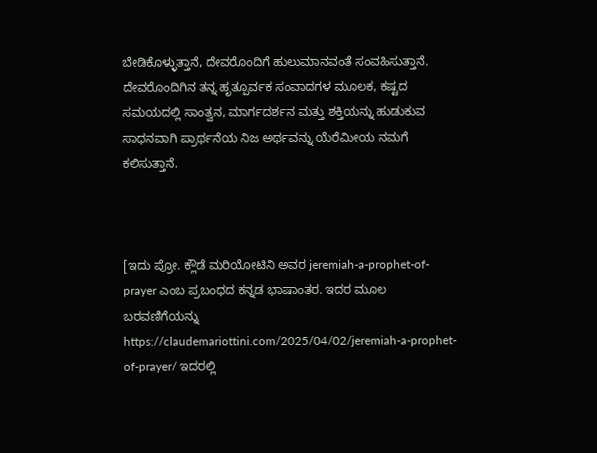ಬೇಡಿಕೊಳ್ಳುತ್ತಾನೆ, ದೇವರೊಂದಿಗೆ ಹುಲುಮಾನವಂತೆ ಸಂವಹಿಸುತ್ತಾನೆ. ದೇವರೊಂದಿಗಿನ ತನ್ನ ಹೃತ್ಪೂರ್ವಕ ಸಂವಾದಗಳ ಮೂಲಕ, ಕಷ್ಟದ ಸಮಯದಲ್ಲಿ ಸಾಂತ್ವನ, ಮಾರ್ಗದರ್ಶನ ಮತ್ತು ಶಕ್ತಿಯನ್ನು ಹುಡುಕುವ ಸಾಧನವಾಗಿ ಪ್ರಾರ್ಥನೆಯ ನಿಜ ಅರ್ಥವನ್ನು ಯೆರೆಮೀಯ ನಮಗೆ ಕಲಿಸುತ್ತಾನೆ.



[ಇದು ಪ್ರೋ. ಕ್ಲೌಡೆ ಮರಿಯೋಟಿನಿ ಅವರ jeremiah-a-prophet-of-prayer ಎಂಬ ಪ್ರಬಂಧದ ಕನ್ನಡ ಭಾಷಾಂತರ. ಇದರ ಮೂಲ ಬರವಣಿಗೆಯನ್ನು https://claudemariottini.com/2025/04/02/jeremiah-a-prophet-of-prayer/ ಇದರಲ್ಲಿ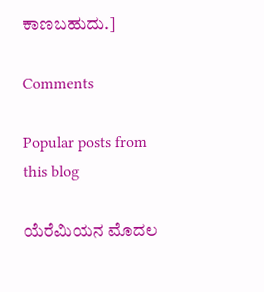ಕಾಣಬಹುದು.]

Comments

Popular posts from this blog

ಯೆರೆಮಿಯನ ಮೊದಲ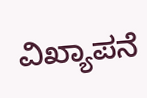ವಿಖ್ಯಾಪನೆ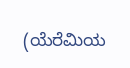(ಯೆರೆಮಿಯ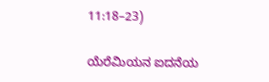11:18–23)

ಯೆರೆಮಿಯನ ಐದನೆಯ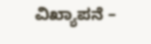ವಿಖ್ಯಾಪನೆ –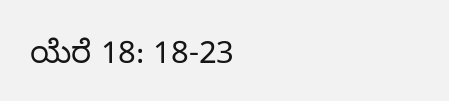ಯೆರೆ 18: 18-23